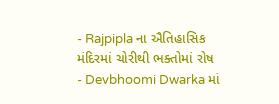- Rajpipla ના ઐતિહાસિક મંદિરમાં ચોરીથી ભક્તોમાં રોષ
- Devbhoomi Dwarka માં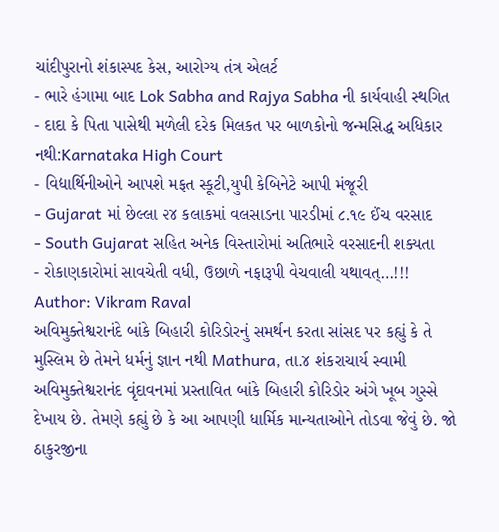ચાંદીપુરાનો શંકાસ્પદ કેસ, આરોગ્ય તંત્ર એલર્ટ
- ભારે હંગામા બાદ Lok Sabha and Rajya Sabha ની કાર્યવાહી સ્થગિત
- દાદા કે પિતા પાસેથી મળેલી દરેક મિલકત પર બાળકોનો જન્મસિદ્ધ અધિકાર નથી:Karnataka High Court
- વિદ્યાર્થિનીઓને આપશે મફત સ્કૂટી,યુપી કેબિનેટે આપી મંજૂરી
- Gujarat માં છેલ્લા ૨૪ કલાકમાં વલસાડના પારડીમાં ૮.૧૯ ઈંચ વરસાદ
- South Gujarat સહિત અનેક વિસ્તારોમાં અતિભારે વરસાદની શક્યતા
- રોકાણકારોમાં સાવચેતી વધી, ઉછાળે નફારૂપી વેચવાલી યથાવત્…!!!
Author: Vikram Raval
અવિમુક્તેશ્વરાનંદે બાંકે બિહારી કોરિડોરનું સમર્થન કરતા સાંસદ પર કહ્યું કે તે મુસ્લિમ છે તેમને ધર્મનું જ્ઞાન નથી Mathura, તા.૪ શંકરાચાર્ય સ્વામી અવિમુક્તેશ્વરાનંદ વૃંદાવનમાં પ્રસ્તાવિત બાંકે બિહારી કોરિડોર અંગે ખૂબ ગુસ્સે દેખાય છે. તેમણે કહ્યું છે કે આ આપણી ધાર્મિક માન્યતાઓને તોડવા જેવું છે. જો ઠાકુરજીના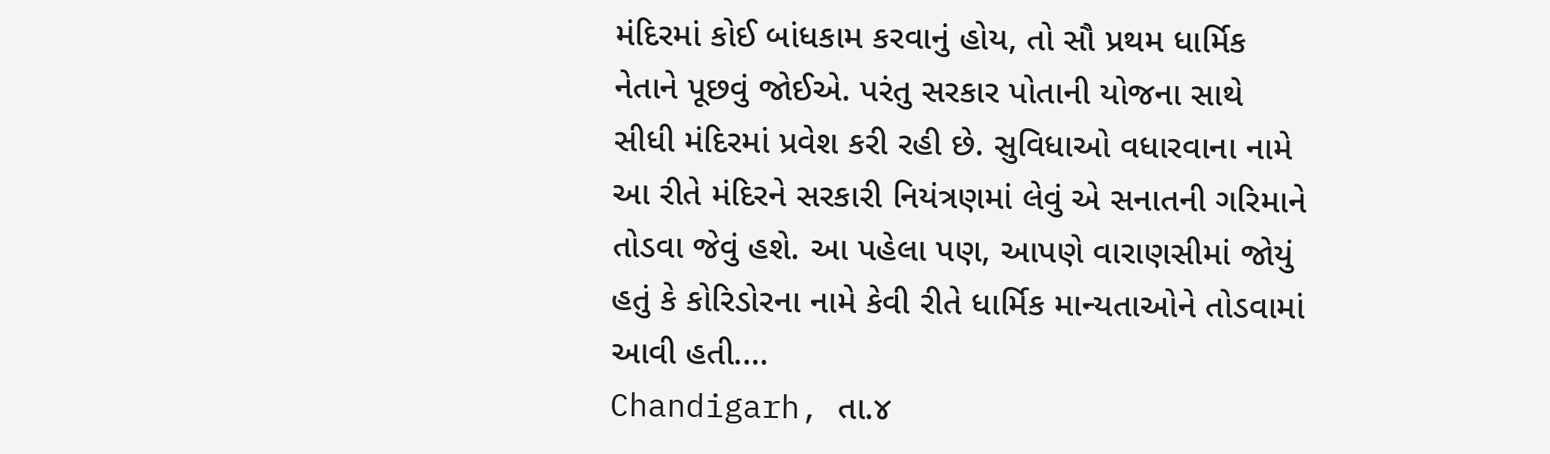મંદિરમાં કોઈ બાંધકામ કરવાનું હોય, તો સૌ પ્રથમ ધાર્મિક નેતાને પૂછવું જોઈએ. પરંતુ સરકાર પોતાની યોજના સાથે સીધી મંદિરમાં પ્રવેશ કરી રહી છે. સુવિધાઓ વધારવાના નામે આ રીતે મંદિરને સરકારી નિયંત્રણમાં લેવું એ સનાતની ગરિમાને તોડવા જેવું હશે. આ પહેલા પણ, આપણે વારાણસીમાં જોયું હતું કે કોરિડોરના નામે કેવી રીતે ધાર્મિક માન્યતાઓને તોડવામાં આવી હતી.…
Chandigarh, તા.૪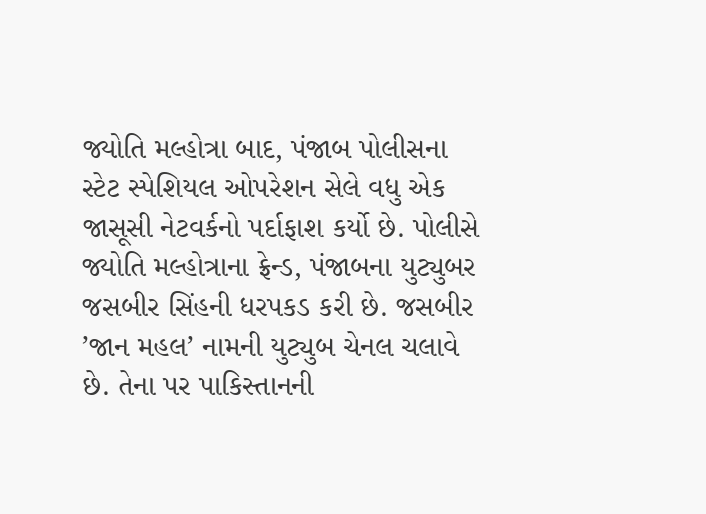જ્યોતિ મલ્હોત્રા બાદ, પંજાબ પોલીસના સ્ટેટ સ્પેશિયલ ઓપરેશન સેલે વધુ એક જાસૂસી નેટવર્કનો પર્દાફાશ કર્યો છે. પોલીસે જ્યોતિ મલ્હોત્રાના ફ્રેન્ડ, પંજાબના યુટ્યુબર જસબીર સિંહની ધરપકડ કરી છે. જસબીર ’જાન મહલ’ નામની યુટ્યુબ ચેનલ ચલાવે છે. તેના પર પાકિસ્તાનની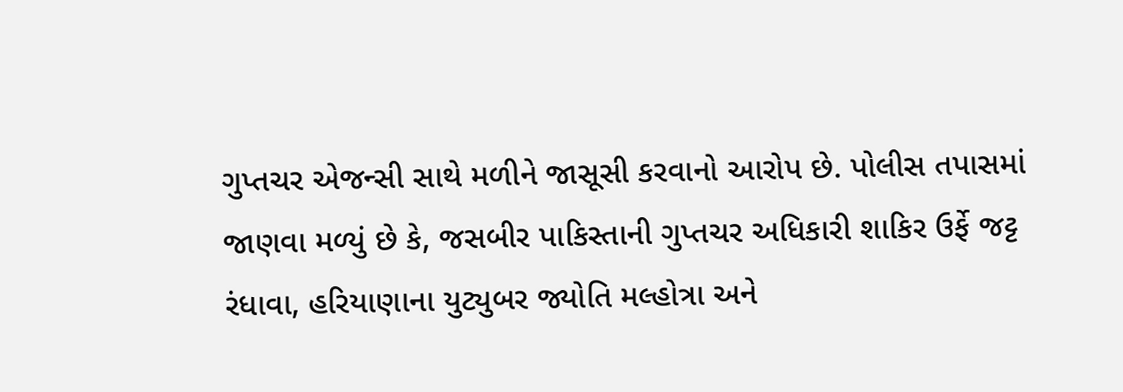ગુપ્તચર એજન્સી સાથે મળીને જાસૂસી કરવાનો આરોપ છે. પોલીસ તપાસમાં જાણવા મળ્યું છે કે, જસબીર પાકિસ્તાની ગુપ્તચર અધિકારી શાકિર ઉર્ફે જટ્ટ રંધાવા, હરિયાણાના યુટ્યુબર જ્યોતિ મલ્હોત્રા અને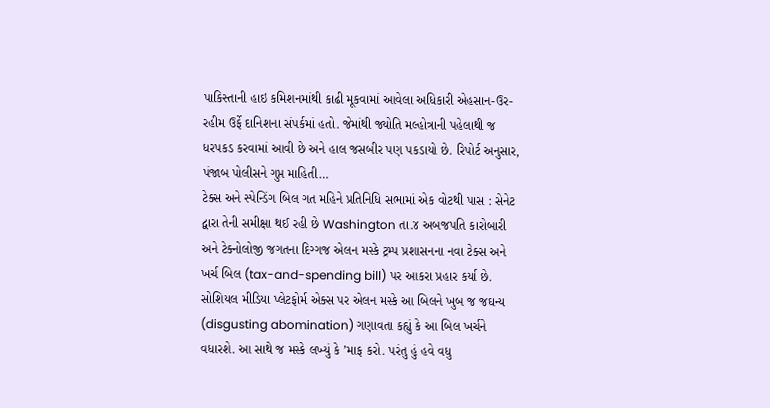પાકિસ્તાની હાઇ કમિશનમાંથી કાઢી મૂકવામાં આવેલા અધિકારી એહસાન-ઉર-રહીમ ઉર્ફે દાનિશના સંપર્કમાં હતો. જેમાંથી જ્યોતિ મલ્હોત્રાની પહેલાથી જ ધરપકડ કરવામાં આવી છે અને હાલ જસબીર પણ પકડાયો છે. રિપોર્ટ અનુસાર, પંજાબ પોલીસને ગુપ્ત માહિતી…
ટેક્સ અને સ્પેન્ડિંગ બિલ ગત મહિને પ્રતિનિધિ સભામાં એક વોટથી પાસ : સેનેટ દ્વારા તેની સમીક્ષા થઈ રહી છે Washington તા.૪ અબજપતિ કારોબારી અને ટેક્નોલોજી જગતના દિગ્ગજ એલન મસ્કે ટ્રમ્પ પ્રશાસનના નવા ટેક્સ અને ખર્ચ બિલ (tax-and-spending bill) પર આકરા પ્રહાર કર્યા છે. સોશિયલ મીડિયા પ્લેટફોર્મ એક્સ પર એલન મસ્કે આ બિલને ખુબ જ જઘન્ય (disgusting abomination) ગણાવતા કહ્યું કે આ બિલ ખર્ચને વધારશે. આ સાથે જ મસ્કે લખ્યું કે ’માફ કરો. પરંતુ હું હવે વધુ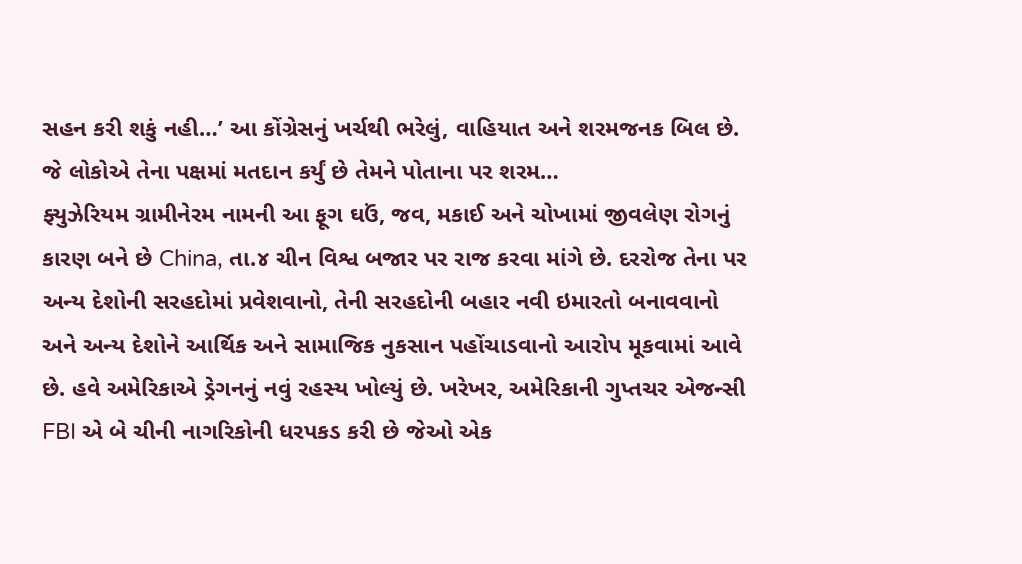સહન કરી શકું નહી…’ આ કોંગ્રેસનું ખર્ચથી ભરેલું, વાહિયાત અને શરમજનક બિલ છે. જે લોકોએ તેના પક્ષમાં મતદાન કર્યું છે તેમને પોતાના પર શરમ…
ફ્યુઝેરિયમ ગ્રામીનેરમ નામની આ ફૂગ ઘઉં, જવ, મકાઈ અને ચોખામાં જીવલેણ રોગનું કારણ બને છે China, તા.૪ ચીન વિશ્વ બજાર પર રાજ કરવા માંગે છે. દરરોજ તેના પર અન્ય દેશોની સરહદોમાં પ્રવેશવાનો, તેની સરહદોની બહાર નવી ઇમારતો બનાવવાનો અને અન્ય દેશોને આર્થિક અને સામાજિક નુકસાન પહોંચાડવાનો આરોપ મૂકવામાં આવે છે. હવે અમેરિકાએ ડ્રેગનનું નવું રહસ્ય ખોલ્યું છે. ખરેખર, અમેરિકાની ગુપ્તચર એજન્સી FBI એ બે ચીની નાગરિકોની ધરપકડ કરી છે જેઓ એક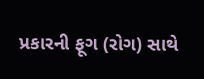પ્રકારની ફૂગ (રોગ) સાથે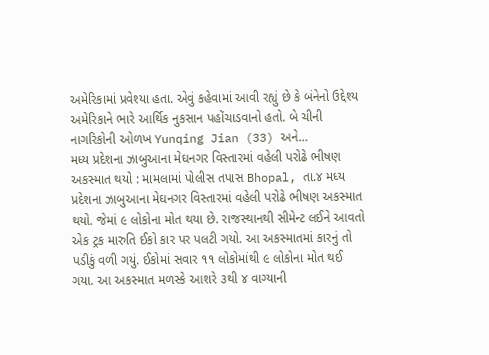અમેરિકામાં પ્રવેશ્યા હતા. એવું કહેવામાં આવી રહ્યું છે કે બંનેનો ઉદ્દેશ્ય અમેરિકાને ભારે આર્થિક નુકસાન પહોંચાડવાનો હતો. બે ચીની નાગરિકોની ઓળખ Yunqing Jian (33) અને…
મધ્ય પ્રદેશના ઝાબુઆના મેઘનગર વિસ્તારમાં વહેલી પરોઢે ભીષણ અકસ્માત થયો : મામલામાં પોલીસ તપાસ Bhopal, તા.૪ મધ્ય પ્રદેશના ઝાબુઆના મેઘનગર વિસ્તારમાં વહેલી પરોઢે ભીષણ અકસ્માત થયો. જેમાં ૯ લોકોના મોત થયા છે. રાજસ્થાનથી સીમેન્ટ લઈને આવતો એક ટ્રક મારુતિ ઈકો કાર પર પલટી ગયો. આ અકસ્માતમાં કારનું તો પડીકું વળી ગયું. ઈકોમાં સવાર ૧૧ લોકોમાંથી ૯ લોકોના મોત થઈ ગયા. આ અકસ્માત મળસ્કે આશરે ૩થી ૪ વાગ્યાની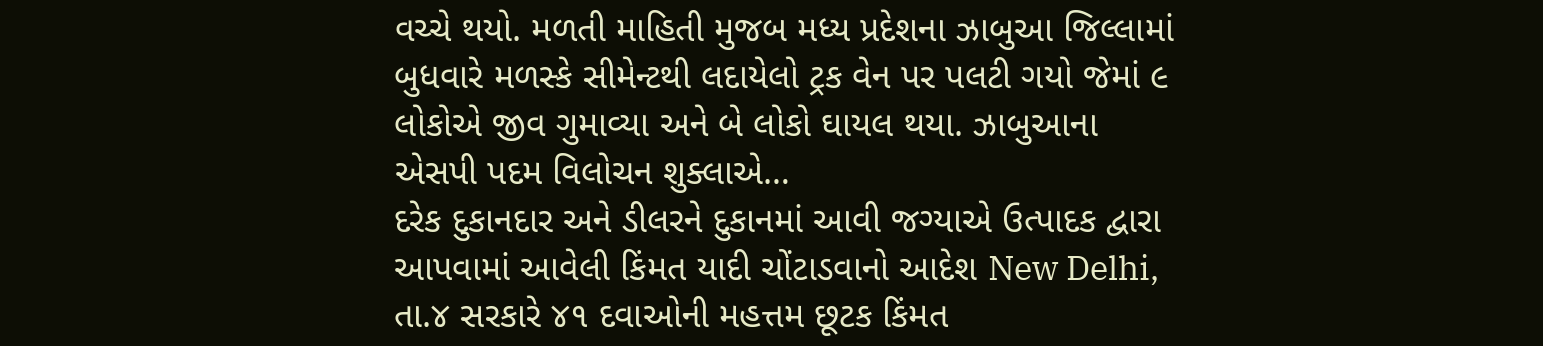વચ્ચે થયો. મળતી માહિતી મુજબ મધ્ય પ્રદેશના ઝાબુઆ જિલ્લામાં બુધવારે મળસ્કે સીમેન્ટથી લદાયેલો ટ્રક વેન પર પલટી ગયો જેમાં ૯ લોકોએ જીવ ગુમાવ્યા અને બે લોકો ઘાયલ થયા. ઝાબુઆના એસપી પદમ વિલોચન શુક્લાએ…
દરેક દુકાનદાર અને ડીલરને દુકાનમાં આવી જગ્યાએ ઉત્પાદક દ્વારા આપવામાં આવેલી કિંમત યાદી ચોંટાડવાનો આદેશ New Delhi, તા.૪ સરકારે ૪૧ દવાઓની મહત્તમ છૂટક કિંમત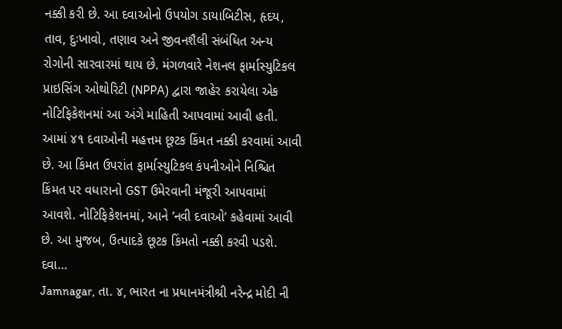નક્કી કરી છે. આ દવાઓનો ઉપયોગ ડાયાબિટીસ, હૃદય, તાવ, દુઃખાવો, તણાવ અને જીવનશૈલી સંબંધિત અન્ય રોગોની સારવારમાં થાય છે. મંગળવારે નેશનલ ફાર્માસ્યુટિકલ પ્રાઇસિંગ ઓથોરિટી (NPPA) દ્વારા જાહેર કરાયેલા એક નોટિફિકેશનમાં આ અંગે માહિતી આપવામાં આવી હતી. આમાં ૪૧ દવાઓની મહત્તમ છૂટક કિંમત નક્કી કરવામાં આવી છે. આ કિંમત ઉપરાંત ફાર્માસ્યુટિકલ કંપનીઓને નિશ્ચિત કિંમત પર વધારાનો GST ઉમેરવાની મંજૂરી આપવામાં આવશે. નોટિફિકેશનમાં, આને ’નવી દવાઓ’ કહેવામાં આવી છે. આ મુજબ, ઉત્પાદકે છૂટક કિંમતો નક્કી કરવી પડશે. દવા…
Jamnagar, તા. ૪, ભારત ના પ્રધાનમંત્રીશ્રી નરેન્દ્ર મોદી ની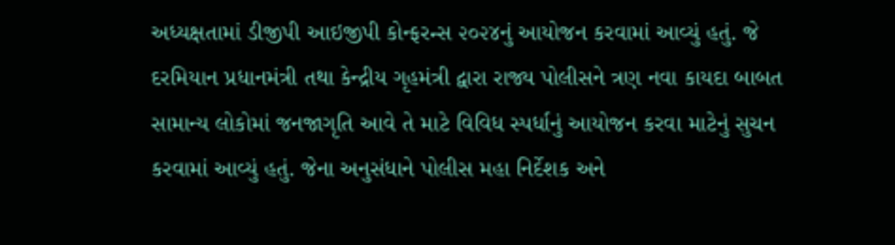અધ્યક્ષતામાં ડીજીપી આઇજીપી કોન્ફરન્સ ૨૦૨૪નું આયોજન કરવામાં આવ્યું હતું. જે દરમિયાન પ્રધાનમંત્રી તથા કેન્દ્રીય ગૃહમંત્રી દ્વારા રાજ્ય પોલીસને ત્રણ નવા કાયદા બાબત સામાન્ય લોકોમાં જનજાગૃતિ આવે તે માટે વિવિધ સ્પર્ધાનું આયોજન કરવા માટેનું સુચન કરવામાં આવ્યું હતું. જેના અનુસંધાને પોલીસ મહા નિર્દેશક અને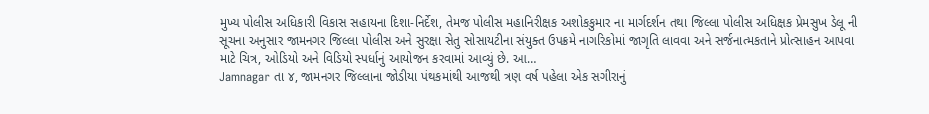મુખ્ય પોલીસ અધિકારી વિકાસ સહાયના દિશા-નિર્દેશ, તેમજ પોલીસ મહાનિરીક્ષક અશોકકુમાર ના માર્ગદર્શન તથા જિલ્લા પોલીસ અધિક્ષક પ્રેમસુખ ડેલૂ ની સૂચના અનુસાર જામનગર જિલ્લા પોલીસ અને સુરક્ષા સેતુ સોસાયટીના સંયુક્ત ઉપક્રમે નાગરિકોમાં જાગૃતિ લાવવા અને સર્જનાત્મકતાને પ્રોત્સાહન આપવા માટે ચિત્ર, ઓડિયો અને વિડિયો સ્પર્ધાનું આયોજન કરવામાં આવ્યું છે. આ…
Jamnagar તા ૪, જામનગર જિલ્લાના જોડીયા પંથકમાંથી આજથી ત્રણ વર્ષ પહેલા એક સગીરાનું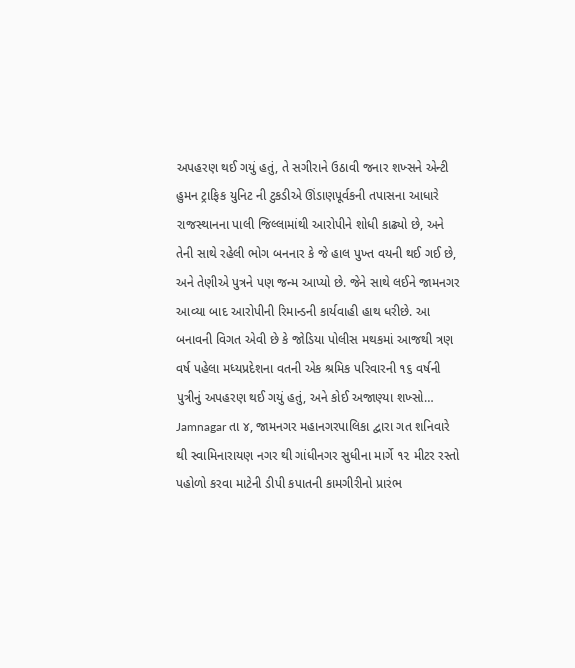અપહરણ થઈ ગયું હતું, તે સગીરાને ઉઠાવી જનાર શખ્સને એન્ટી હુમન ટ્રાફિક યુનિટ ની ટુકડીએ ઊંડાણપૂર્વકની તપાસના આધારે રાજસ્થાનના પાલી જિલ્લામાંથી આરોપીને શોધી કાઢ્યો છે, અને તેની સાથે રહેલી ભોગ બનનાર કે જે હાલ પુખ્ત વયની થઈ ગઈ છે, અને તેણીએ પુત્રને પણ જન્મ આપ્યો છે. જેને સાથે લઈને જામનગર આવ્યા બાદ આરોપીની રિમાન્ડની કાર્યવાહી હાથ ધરીછે. આ બનાવની વિગત એવી છે કે જોડિયા પોલીસ મથકમાં આજથી ત્રણ વર્ષ પહેલા મધ્યપ્રદેશના વતની એક શ્રમિક પરિવારની ૧૬ વર્ષની પુત્રીનું અપહરણ થઈ ગયું હતું, અને કોઈ અજાણ્યા શખ્સો…
Jamnagar તા ૪, જામનગર મહાનગરપાલિકા દ્વારા ગત શનિવારે થી સ્વામિનારાયણ નગર થી ગાંધીનગર સુધીના માર્ગે ૧૨ મીટર રસ્તો પહોળો કરવા માટેની ડીપી કપાતની કામગીરીનો પ્રારંભ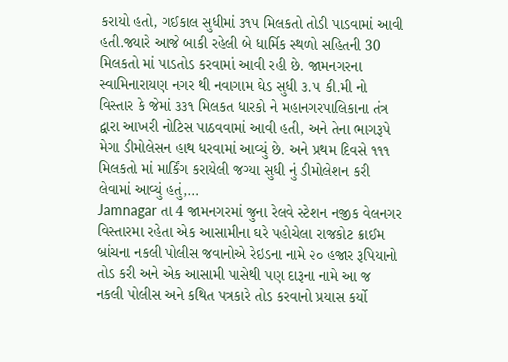કરાયો હતો, ગઈકાલ સુધીમાં ૩૧૫ મિલકતો તોડી પાડવામાં આવી હતી.જ્યારે આજે બાકી રહેલી બે ધાર્મિક સ્થળો સહિતની 30 મિલકતો માં પાડતોડ કરવામાં આવી રહી છે. જામનગરના સ્વામિનારાયણ નગર થી નવાગામ ઘેડ સુધી ૩.૫ કી.મી નો વિસ્તાર કે જેમાં ૩૩૧ મિલકત ધારકો ને મહાનગરપાલિકાના તંત્ર દ્વારા આખરી નોટિસ પાઠવવામાં આવી હતી, અને તેના ભાગરૂપે મેગા ડીમોલેસન હાથ ધરવામાં આવ્યું છે. અને પ્રથમ દિવસે ૧૧૧ મિલકતો માં માર્કિંગ કરાયેલી જગ્યા સુધી નું ડીમોલેશન કરી લેવામાં આવ્યું હતું,…
Jamnagar તા 4 જામનગરમાં જુના રેલવે સ્ટેશન નજીક વેલનગર વિસ્તારમા રહેતા એક આસામીના ઘરે પહોચેલા રાજકોટ ક્રાઈમ બ્રાંચના નકલી પોલીસ જવાનોએ રેઇડના નામે ૨૦ હજાર રૂપિયાનો તોડ કરી અને એક આસામી પાસેથી પણ દારૂના નામે આ જ નકલી પોલીસ અને કથિત પત્રકારે તોડ કરવાનો પ્રયાસ કર્યો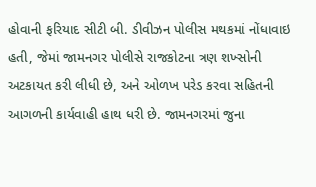હોવાની ફરિયાદ સીટી બી. ડીવીઝન પોલીસ મથકમાં નોંધાવાઇ હતી, જેમાં જામનગર પોલીસે રાજકોટના ત્રણ શખ્સોની અટકાયત કરી લીધી છે, અને ઓળખ પરેડ કરવા સહિતની આગળની કાર્યવાહી હાથ ધરી છે. જામનગરમાં જુના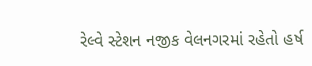રેલ્વે સ્ટેશન નજીક વેલનગરમાં રહેતો હર્ષ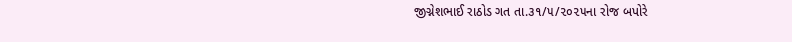જીગ્નેશભાઈ રાઠોડ ગત તા.૩૧/૫/૨૦૨૫ના રોજ બપોરે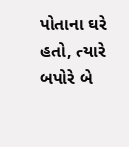પોતાના ઘરે હતો, ત્યારે બપોરે બે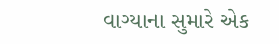વાગ્યાના સુમારે એક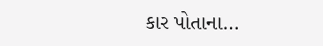કાર પોતાના…